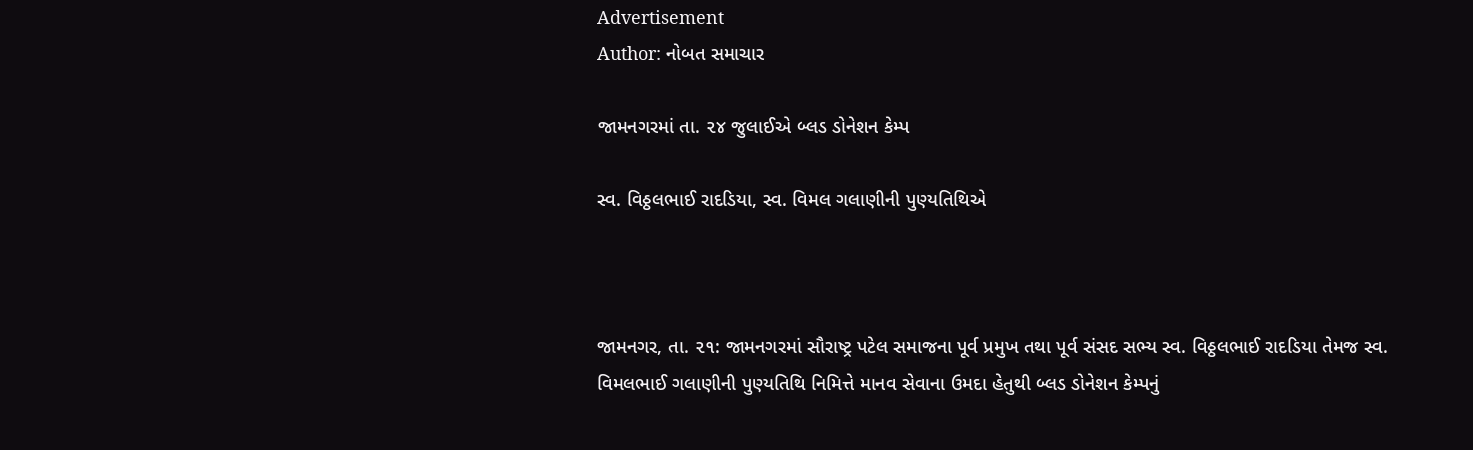Advertisement
Author: નોબત સમાચાર

જામનગરમાં તા. ૨૪ જુલાઈએ બ્લડ ડોનેશન કેમ્પ

સ્વ. વિઠ્ઠલભાઈ રાદડિયા, સ્વ. વિમલ ગલાણીની પુણ્યતિથિએ



જામનગર, તા. ૨૧: જામનગરમાં સૌરાષ્ટ્ર પટેલ સમાજના પૂર્વ પ્રમુખ તથા પૂર્વ સંસદ સભ્ય સ્વ. વિઠ્ઠલભાઈ રાદડિયા તેમજ સ્વ. વિમલભાઈ ગલાણીની પુણ્યતિથિ નિમિત્તે માનવ સેવાના ઉમદા હેતુથી બ્લડ ડોનેશન કેમ્પનું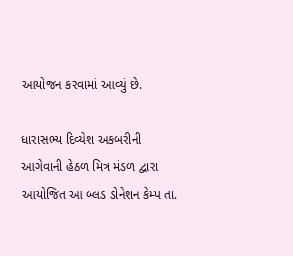આયોજન કરવામાં આવ્યું છે.

ધારાસભ્ય દિવ્યેશ અકબરીની આગેવાની હેઠળ મિત્ર મંડળ દ્વારા આયોજિત આ બ્લડ ડોનેશન કેમ્પ તા.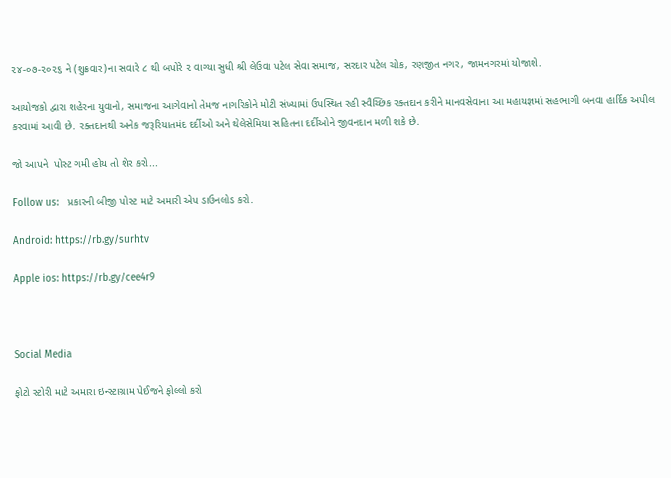૨૪-૦૭-૨૦૨૬ ને (શુક્રવાર)ના સવારે ૮ થી બપોરે ૨ વાગ્યા સુધી શ્રી લેઉવા પટેલ સેવા સમાજ, સરદાર પટેલ ચોક, રણજીત નગર, જામનગરમાં યોજાશે.

આયોજકો દ્વારા શહેરના યુવાનો, સમાજના આગેવાનો તેમજ નાગરિકોને મોટી સંખ્યામાં ઉપસ્થિત રહી સ્વૈચ્છિક રક્તદાન કરીને માનવસેવાના આ મહાયજ્ઞમાં સહભાગી બનવા હાર્દિક અપીલ કરવામાં આવી છે. રક્તદાનથી અનેક જરૂરિયાતમંદ દર્દીઓ અને થેલેસેમિયા સહિતના દર્દીઓને જીવનદાન મળી શકે છે.

જો આપને  પોસ્ટ ગમી હોય તો શેર કરો...

Follow us:   પ્રકારની બીજી પોસ્ટ માટે અમારી એપ ડાઉનલોડ કરો.

Android: https://rb.gy/surhtv

Apple ios: https://rb.gy/cee4r9



Social Media

ફોટો સ્ટોરી માટે અમારા ઇન્સ્ટાગ્રામ પેઈજને ફોલ્લો કરો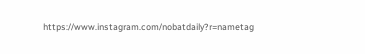https://www.instagram.com/nobatdaily?r=nametag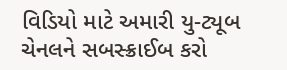વિડિયો માટે અમારી યુ-ટ્યૂબ ચેનલને સબસ્ક્રાઈબ કરો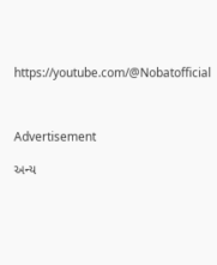https://youtube.com/@Nobatofficial



Advertisement

અન્ય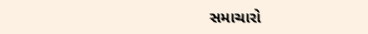સમાચારો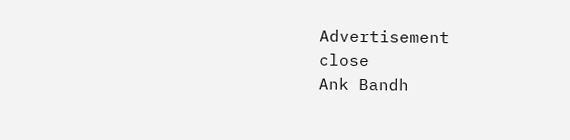Advertisement
close
Ank Bandh